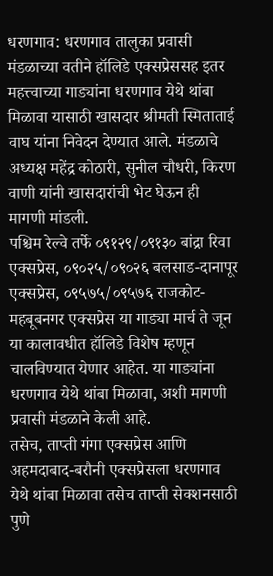धरणगाव: धरणगाव तालुका प्रवासी मंडळाच्या वतीने हॉलिडे एक्सप्रेससह इतर महत्त्वाच्या गाड्यांना धरणगाव येथे थांबा मिळावा यासाठी खासदार श्रीमती स्मिताताई वाघ यांना निवेदन देण्यात आले. मंडळाचे अध्यक्ष महेंद्र कोठारी, सुनील चौधरी, किरण वाणी यांनी खासदारांची भेट घेऊन ही मागणी मांडली.
पश्चिम रेल्वे तर्फे ०९१२९/०९१३० बांद्रा रिवा एक्सप्रेस, ०९०२५/०९०२६ बलसाड-दानापूर एक्सप्रेस, ०९५७५/०९५७६ राजकोट-महबूबनगर एक्सप्रेस या गाड्या मार्च ते जून या कालावधीत हॉलिडे विशेष म्हणून चालविण्यात येणार आहेत. या गाड्यांना धरणगाव येथे थांबा मिळावा, अशी मागणी प्रवासी मंडळाने केली आहे.
तसेच, ताप्ती गंगा एक्सप्रेस आणि अहमदाबाद-बरौनी एक्सप्रेसला धरणगाव येथे थांबा मिळावा तसेच ताप्ती सेक्शनसाठी पुणे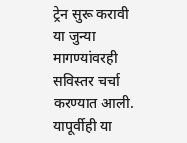ट्रेन सुरू करावी या जुन्या मागण्यांवरही सविस्तर चर्चा करण्यात आली. यापूर्वीही या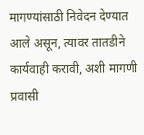मागण्यांसाठी निवेदन देण्यात आले असून, त्यावर तातडीने कार्यवाही करावी, अशी मागणी प्रवासी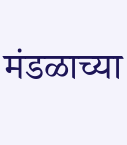मंडळाच्या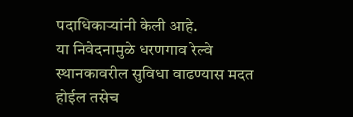पदाधिकाऱ्यांनी केली आहे.
या निवेदनामुळे धरणगाव रेल्वे स्थानकावरील सुविधा वाढण्यास मदत होईल तसेच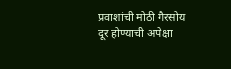प्रवाशांची मोठी गैरसोय दूर होण्याची अपेक्षा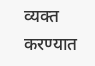व्यक्त करण्यात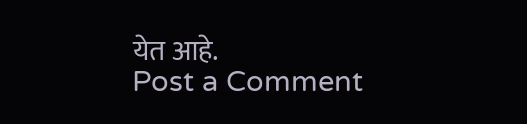येत आहे.
Post a Comment